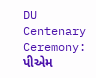DU Centenary Ceremony: પીએમ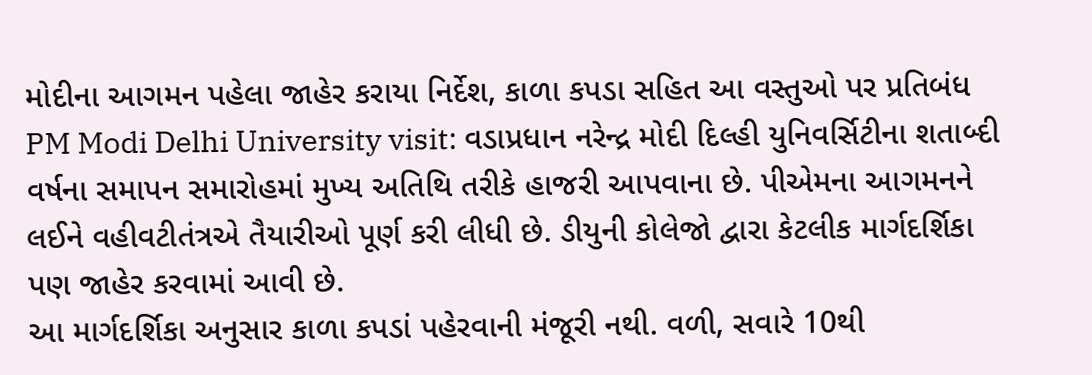મોદીના આગમન પહેલા જાહેર કરાયા નિર્દેશ, કાળા કપડા સહિત આ વસ્તુઓ પર પ્રતિબંધ
PM Modi Delhi University visit: વડાપ્રધાન નરેન્દ્ર મોદી દિલ્હી યુનિવર્સિટીના શતાબ્દી વર્ષના સમાપન સમારોહમાં મુખ્ય અતિથિ તરીકે હાજરી આપવાના છે. પીએમના આગમનને લઈને વહીવટીતંત્રએ તૈયારીઓ પૂર્ણ કરી લીધી છે. ડીયુની કોલેજો દ્વારા કેટલીક માર્ગદર્શિકા પણ જાહેર કરવામાં આવી છે.
આ માર્ગદર્શિકા અનુસાર કાળા કપડાં પહેરવાની મંજૂરી નથી. વળી, સવારે 10થી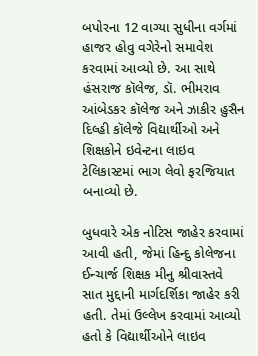બપોરના 12 વાગ્યા સુધીના વર્ગમાં હાજર હોવુ વગેરેનો સમાવેશ કરવામાં આવ્યો છે. આ સાથે હંસરાજ કૉલેજ, ડૉ. ભીમરાવ આંબેડકર કૉલેજ અને ઝાકીર હુસૈન દિલ્હી કૉલેજે વિદ્યાર્થીઓ અને શિક્ષકોને ઇવેન્ટના લાઇવ ટેલિકાસ્ટમાં ભાગ લેવો ફરજિયાત બનાવ્યો છે.

બુધવારે એક નોટિસ જાહેર કરવામાં આવી હતી, જેમાં હિન્દુ કોલેજના ઈન્ચાર્જ શિક્ષક મીનુ શ્રીવાસ્તવે સાત મુદ્દાની માર્ગદર્શિકા જાહેર કરી હતી. તેમાં ઉલ્લેખ કરવામાં આવ્યો હતો કે વિદ્યાર્થીઓને લાઇવ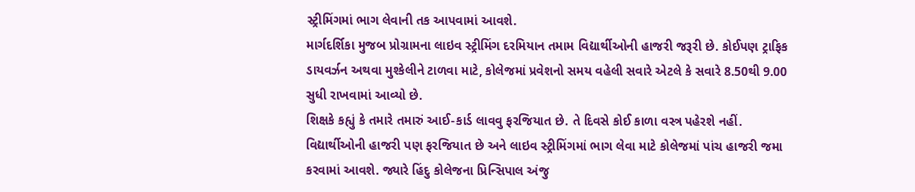સ્ટ્રીમિંગમાં ભાગ લેવાની તક આપવામાં આવશે.
માર્ગદર્શિકા મુજબ પ્રોગ્રામના લાઇવ સ્ટ્રીમિંગ દરમિયાન તમામ વિદ્યાર્થીઓની હાજરી જરૂરી છે. કોઈપણ ટ્રાફિક ડાયવર્ઝન અથવા મુશ્કેલીને ટાળવા માટે, કોલેજમાં પ્રવેશનો સમય વહેલી સવારે એટલે કે સવારે 8.50થી 9.00 સુધી રાખવામાં આવ્યો છે.
શિક્ષકે કહ્યું કે તમારે તમારું આઈ-કાર્ડ લાવવુ ફરજિયાત છે. તે દિવસે કોઈ કાળા વસ્ત્ર પહેરશે નહીં. વિદ્યાર્થીઓની હાજરી પણ ફરજિયાત છે અને લાઇવ સ્ટ્રીમિંગમાં ભાગ લેવા માટે કોલેજમાં પાંચ હાજરી જમા કરવામાં આવશે. જ્યારે હિંદુ કોલેજના પ્રિન્સિપાલ અંજુ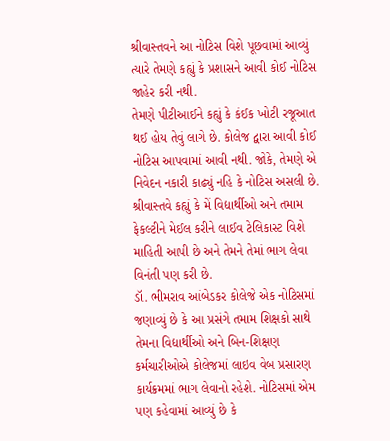શ્રીવાસ્તવને આ નોટિસ વિશે પૂછવામાં આવ્યું ત્યારે તેમણે કહ્યું કે પ્રશાસને આવી કોઈ નોટિસ જાહેર કરી નથી.
તેમણે પીટીઆઈને કહ્યું કે કંઈક ખોટી રજૂઆત થઈ હોય તેવું લાગે છે. કોલેજ દ્વારા આવી કોઈ નોટિસ આપવામાં આવી નથી. જોકે, તેમણે એ નિવેદન નકારી કાઢ્યું નહિ કે નોટિસ અસલી છે. શ્રીવાસ્તવે કહ્યું કે મેં વિદ્યાર્થીઓ અને તમામ ફેકલ્ટીને મેઈલ કરીને લાઈવ ટેલિકાસ્ટ વિશે માહિતી આપી છે અને તેમને તેમાં ભાગ લેવા વિનંતી પણ કરી છે.
ડૉ. ભીમરાવ આંબેડકર કોલેજે એક નોટિસમાં જણાવ્યું છે કે આ પ્રસંગે તમામ શિક્ષકો સાથે તેમના વિદ્યાર્થીઓ અને બિન-શિક્ષણ કર્મચારીઓએ કોલેજમાં લાઇવ વેબ પ્રસારણ કાર્યક્રમમાં ભાગ લેવાનો રહેશે. નોટિસમાં એમ પણ કહેવામાં આવ્યું છે કે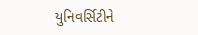યુનિવર્સિટીને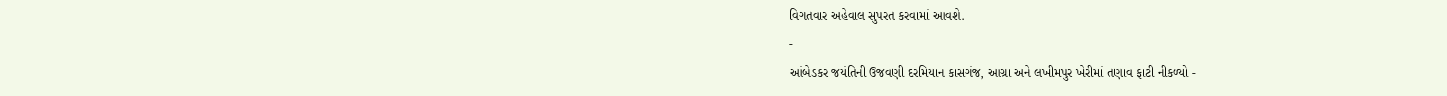વિગતવાર અહેવાલ સુપરત કરવામાં આવશે.
-
આંબેડકર જયંતિની ઉજવણી દરમિયાન કાસગંજ, આગ્રા અને લખીમપુર ખેરીમાં તણાવ ફાટી નીકળ્યો -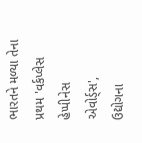ભારતને મળ્યા તેના પ્રથમ 'વર્કપ્લેસ હેપ્પીનેસ એવોર્ડ્સ', ઉદ્યોગના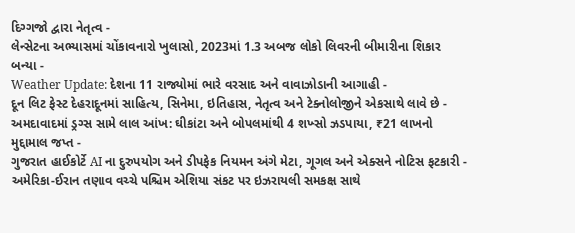દિગ્ગજો દ્વારા નેતૃત્વ -
લેન્સેટના અભ્યાસમાં ચોંકાવનારો ખુલાસો, 2023માં 1.3 અબજ લોકો લિવરની બીમારીના શિકાર બન્યા -
Weather Update: દેશના 11 રાજ્યોમાં ભારે વરસાદ અને વાવાઝોડાની આગાહી -
દૂન લિટ ફેસ્ટ દેહરાદૂનમાં સાહિત્ય, સિનેમા, ઇતિહાસ, નેતૃત્વ અને ટેક્નોલોજીને એકસાથે લાવે છે -
અમદાવાદમાં ડ્રગ્સ સામે લાલ આંખ: ઘીકાંટા અને બોપલમાંથી 4 શખ્સો ઝડપાયા, ₹21 લાખનો મુદ્દામાલ જપ્ત -
ગુજરાત હાઈકોર્ટે AI ના દુરુપયોગ અને ડીપફેક નિયમન અંગે મેટા, ગૂગલ અને એક્સને નોટિસ ફટકારી -
અમેરિકા-ઈરાન તણાવ વચ્ચે પશ્ચિમ એશિયા સંકટ પર ઇઝરાયલી સમકક્ષ સાથે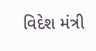વિદેશ મંત્રી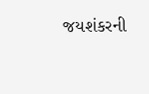જયશંકરની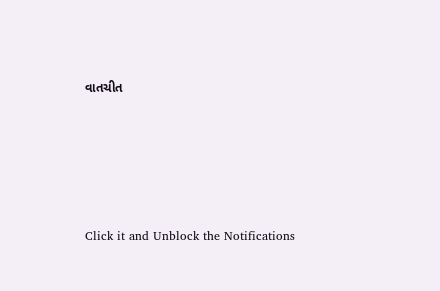વાતચીત





Click it and Unblock the Notifications